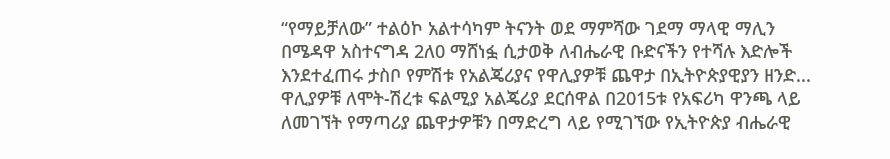“የማይቻለው” ተልዕኮ አልተሳካም ትናንት ወደ ማምሻው ገደማ ማላዊ ማሊን በሜዳዋ አስተናግዳ 2ለ0 ማሸነፏ ሲታወቅ ለብሔራዊ ቡድናችን የተሻሉ እድሎች እንደተፈጠሩ ታስቦ የምሽቱ የአልጄሪያና የዋሊያዎቹ ጨዋታ በኢትዮጵያዊያን ዘንድ...
ዋሊያዎቹ ለሞት-ሽረቱ ፍልሚያ አልጄሪያ ደርሰዋል በ2015ቱ የአፍሪካ ዋንጫ ላይ ለመገኘት የማጣሪያ ጨዋታዎቹን በማድረግ ላይ የሚገኘው የኢትዮጵያ ብሔራዊ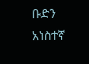ቡድን አነስተኛ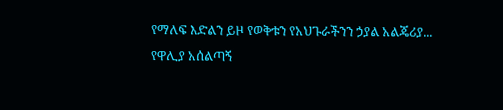የማለፍ እድልን ይዞ የወቅቱን የአህጉራችንን ኃያል አልጄሪያ...
የዋሊያ አሰልጣኝ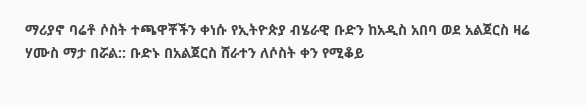ማሪያኖ ባሬቶ ሶስት ተጫዋቾችን ቀነሱ የኢትዮጵያ ብሄራዊ ቡድን ከአዲስ አበባ ወደ አልጀርስ ዛሬ ሃሙስ ማታ በሯል:: ቡድኑ በአልጀርስ ሸራተን ለሶስት ቀን የሚቆይ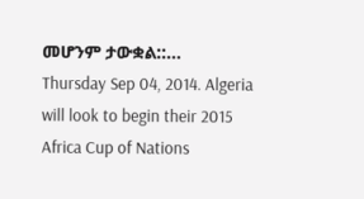መሆንም ታውቋል::...
Thursday Sep 04, 2014. Algeria will look to begin their 2015 Africa Cup of Nations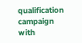qualification campaign with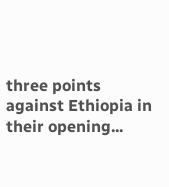three points against Ethiopia in their opening...